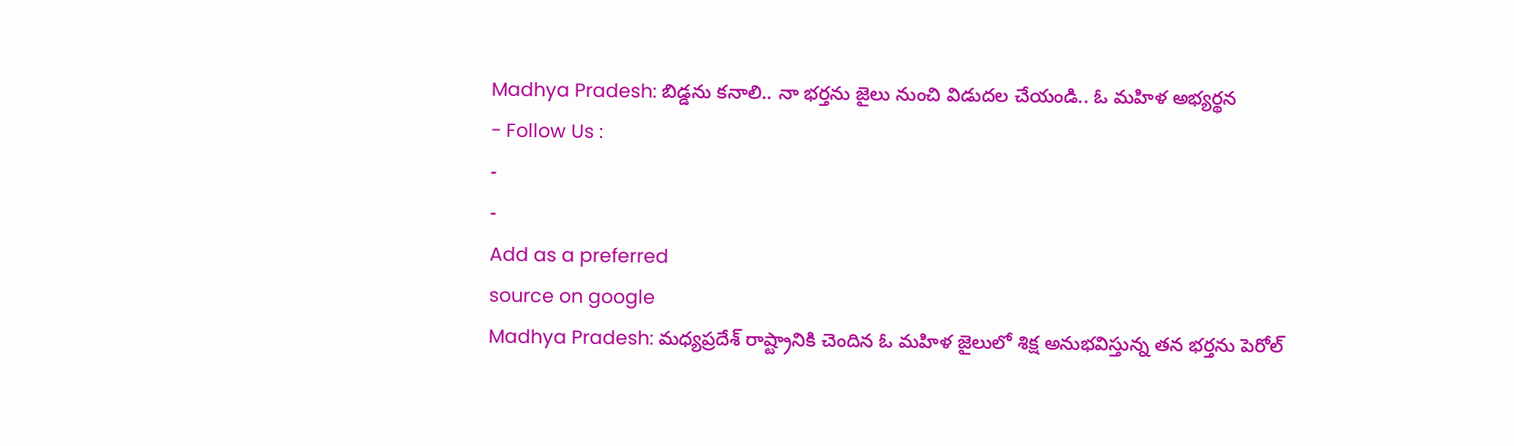Madhya Pradesh: బిడ్డను కనాలి.. నా భర్తను జైలు నుంచి విడుదల చేయండి.. ఓ మహిళ అభ్యర్థన
- Follow Us :
-
-
Add as a preferred
source on google
Madhya Pradesh: మధ్యప్రదేశ్ రాష్ట్రానికి చెందిన ఓ మహిళ జైలులో శిక్ష అనుభవిస్తున్న తన భర్తను పెరోల్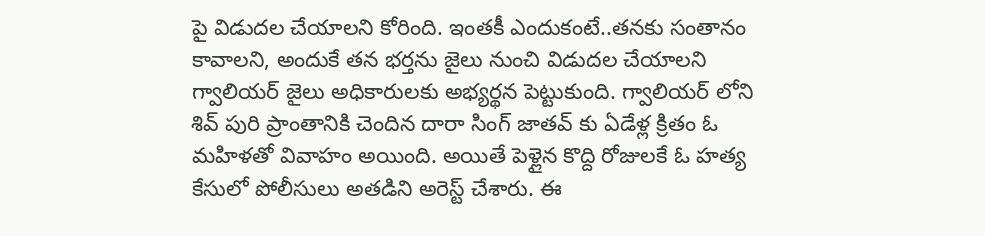పై విడుదల చేయాలని కోరింది. ఇంతకీ ఎందుకంటే..తనకు సంతానం కావాలని, అందుకే తన భర్తను జైలు నుంచి విడుదల చేయాలని గ్వాలియర్ జైలు అధికారులకు అభ్యర్థన పెట్టుకుంది. గ్వాలియర్ లోని శివ్ పురి ప్రాంతానికి చెందిన దారా సింగ్ జాతవ్ కు ఏడేళ్ల క్రితం ఓ మహిళతో వివాహం అయింది. అయితే పెళ్లైన కొద్ది రోజులకే ఓ హత్య కేసులో పోలీసులు అతడిని అరెస్ట్ చేశారు. ఈ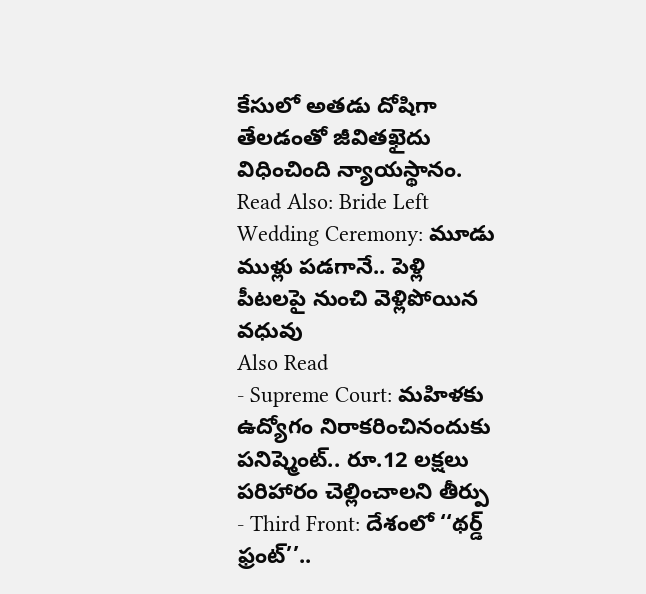కేసులో అతడు దోషిగా తేలడంతో జీవితఖైదు విధించింది న్యాయస్థానం.
Read Also: Bride Left Wedding Ceremony: మూడు ముళ్లు పడగానే.. పెళ్లి పీటలపై నుంచి వెళ్లిపోయిన వధువు
Also Read
- Supreme Court: మహిళకు ఉద్యోగం నిరాకరించినందుకు పనిష్మెంట్.. రూ.12 లక్షలు పరిహారం చెల్లించాలని తీర్పు
- Third Front: దేశంలో ‘‘థర్డ్ ఫ్రంట్’’..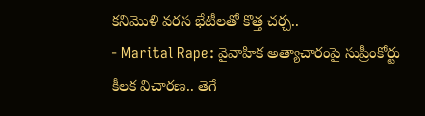కనిమొళి వరస భేటీలతో కొత్త చర్చ..
- Marital Rape: వైవాహిక అత్యాచారంపై సుప్రీంకోర్టు కీలక విచారణ.. తెగే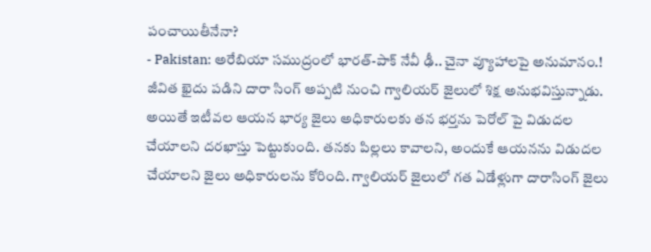పంచాయితీనేనా?
- Pakistan: అరేబియా సముద్రంలో భారత్-పాక్ నేవీ ఢీ.. చైనా వ్యూహాలపై అనుమానం.!
జీవిత ఖైదు పడిని దారా సింగ్ అప్పటి నుంచి గ్వాలియర్ జైలులో శిక్ష అనుభవిస్తున్నాడు. అయితే ఇటీవల ఆయన భార్య జైలు అధికారులకు తన భర్తను పెరోల్ పై విడుదల చేయాలని దరఖాస్తు పెట్టుకుంది. తనకు పిల్లలు కావాలని, అందుకే ఆయనను విడుదల చేయాలని జైలు అధికారులను కోరింది. గ్వాలియర్ జైలులో గత ఏడేళ్లుగా దారాసింగ్ జైలు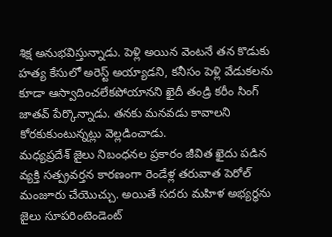శిక్ష అనుభవిస్తున్నాడు. పెళ్లి అయిన వెంటనే తన కొడుకు హత్య కేసులో అరెస్ట్ అయ్యాడని, కనీసం పెళ్లి వేడుకలను కూడా ఆస్వాదించలేకపోయానని ఖైదీ తండ్రి కరీం సింగ్ జాతవ్ పేర్కొన్నాడు. తనకు మనవడు కావాలని కోరకుకుంటున్నట్లు వెల్లడించాడు.
మధ్యప్రదేశ్ జైలు నిబంధనల ప్రకారం జీవిత ఖైదు పడిన వ్యక్తి సత్ప్రవర్తన కారణంగా రెండేళ్ల తరువాత పెరోల్ మంజూరు చేయొచ్చు. అయితే సదరు మహిళ అభ్యర్థను జైలు సూపరింటెండెంట్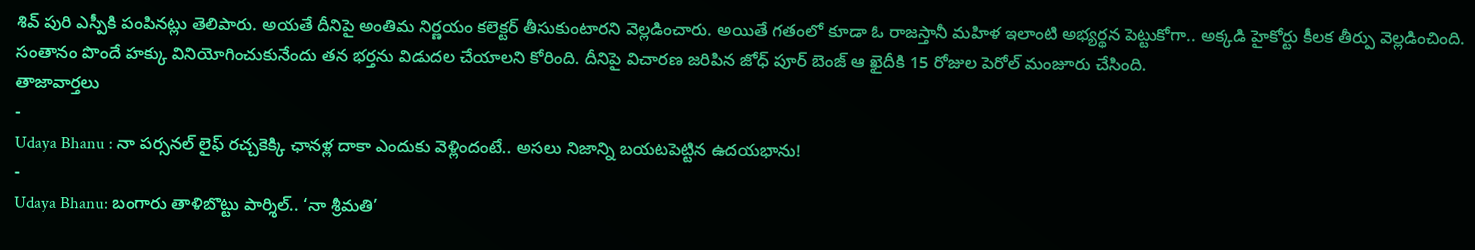శివ్ పురి ఎస్పీకి పంపినట్లు తెలిపారు. అయతే దీనిపై అంతిమ నిర్ణయం కలెక్టర్ తీసుకుంటారని వెల్లడించారు. అయితే గతంలో కూడా ఓ రాజస్తానీ మహిళ ఇలాంటి అభ్యర్థన పెట్టుకోగా.. అక్కడి హైకోర్టు కీలక తీర్పు వెల్లడించింది. సంతానం పొందే హక్కు వినియోగించుకునేందు తన భర్తను విడుదల చేయాలని కోరింది. దీనిపై విచారణ జరిపిన జోధ్ పూర్ బెంజ్ ఆ ఖైదీకి 15 రోజుల పెరోల్ మంజూరు చేసింది.
తాజావార్తలు
-
Udaya Bhanu : నా పర్సనల్ లైఫ్ రచ్చకెక్కి ఛానళ్ల దాకా ఎందుకు వెళ్లిందంటే.. అసలు నిజాన్ని బయటపెట్టిన ఉదయభాను!
-
Udaya Bhanu: బంగారు తాళిబొట్టు పార్శిల్.. ‘నా శ్రీమతి’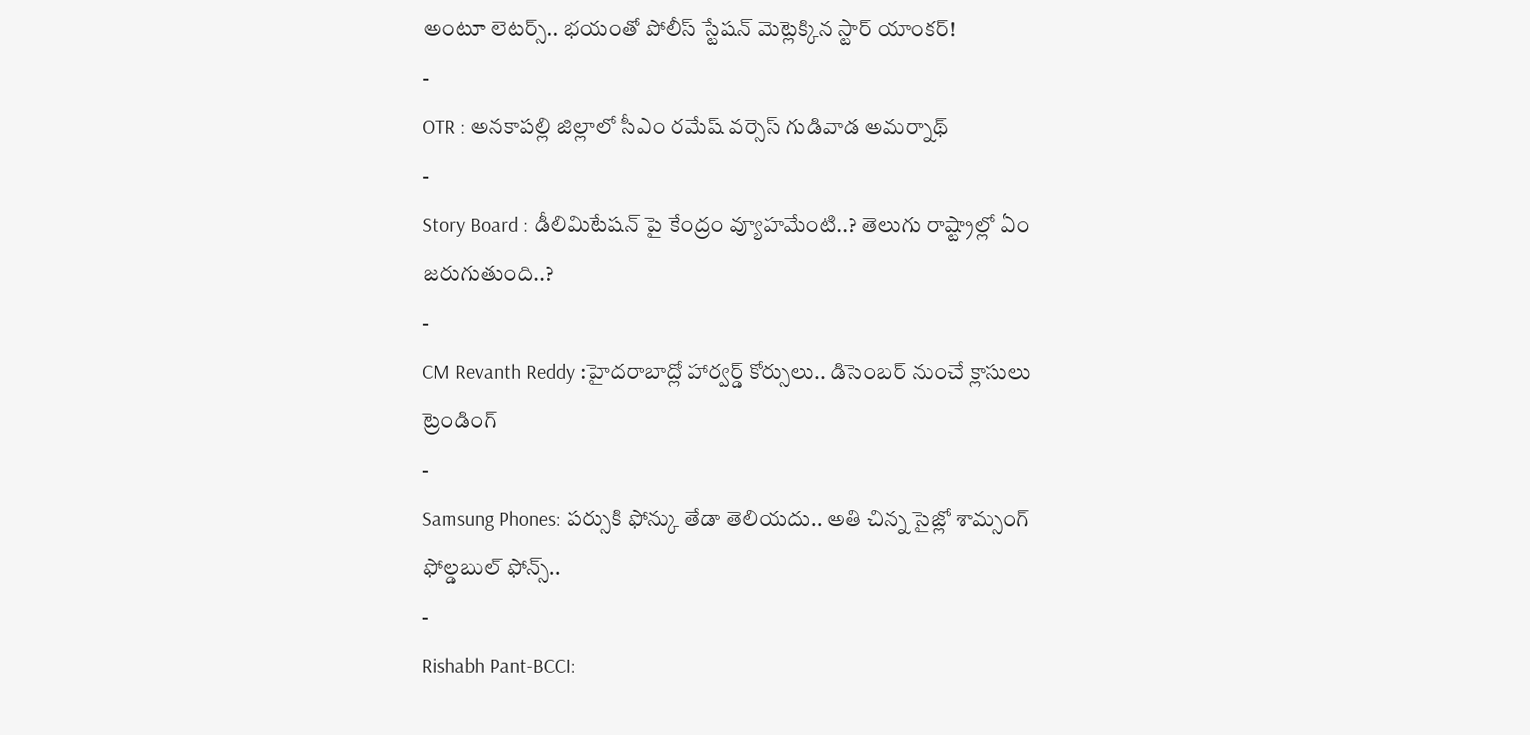అంటూ లెటర్స్.. భయంతో పోలీస్ స్టేషన్ మెట్లెక్కిన స్టార్ యాంకర్!
-
OTR : అనకాపల్లి జిల్లాలో సీఎం రమేష్ వర్సెస్ గుడివాడ అమర్నాథ్
-
Story Board : డీలిమిటేషన్ పై కేంద్రం వ్యూహమేంటి..? తెలుగు రాష్ట్రాల్లో ఏం జరుగుతుంది..?
-
CM Revanth Reddy :హైదరాబాద్లో హార్వర్డ్ కోర్సులు.. డిసెంబర్ నుంచే క్లాసులు
ట్రెండింగ్
-
Samsung Phones: పర్సుకి ఫోన్కు తేడా తెలియదు.. అతి చిన్న సైజ్లో శామ్సంగ్ ఫోల్డబుల్ ఫోన్స్..
-
Rishabh Pant-BCCI: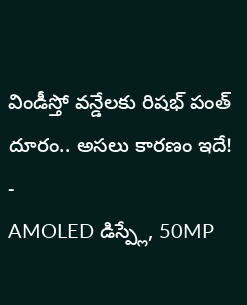విండీస్తో వన్డేలకు రిషభ్ పంత్ దూరం.. అసలు కారణం ఇదే!
-
AMOLED డిస్ప్లే, 50MP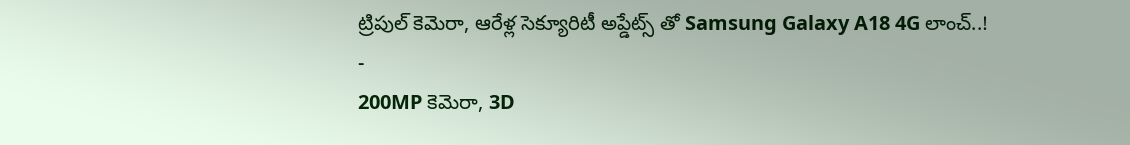ట్రిపుల్ కెమెరా, ఆరేళ్ల సెక్యూరిటీ అప్డేట్స్ తో Samsung Galaxy A18 4G లాంచ్..!
-
200MP కెమెరా, 3D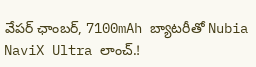వేపర్ ఛాంబర్, 7100mAh బ్యాటరీతో Nubia NaviX Ultra లాంచ్.!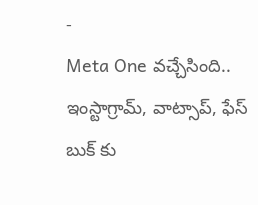-
Meta One వచ్చేసింది.. ఇంస్టాగ్రామ్, వాట్సాప్, ఫేస్ బుక్ కు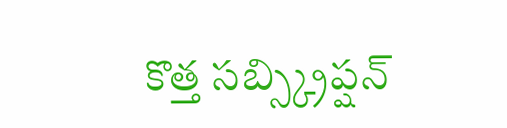కొత్త సబ్స్క్రిప్షన్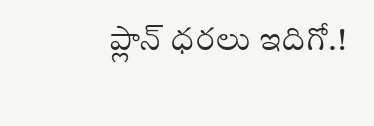ప్లాన్ ధరలు ఇదిగో.!